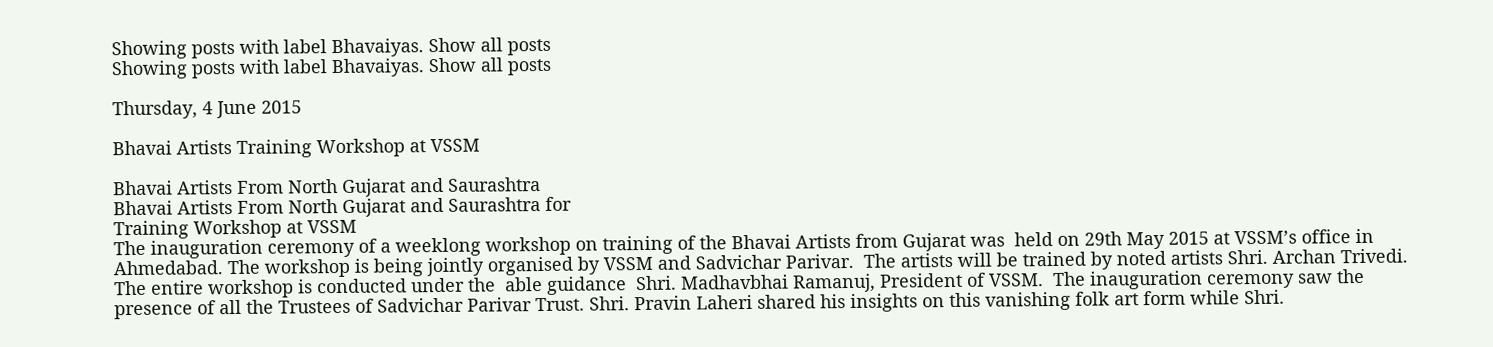Showing posts with label Bhavaiyas. Show all posts
Showing posts with label Bhavaiyas. Show all posts

Thursday, 4 June 2015

Bhavai Artists Training Workshop at VSSM

Bhavai Artists From North Gujarat and Saurashtra
Bhavai Artists From North Gujarat and Saurashtra for
Training Workshop at VSSM
The inauguration ceremony of a weeklong workshop on training of the Bhavai Artists from Gujarat was  held on 29th May 2015 at VSSM’s office in Ahmedabad. The workshop is being jointly organised by VSSM and Sadvichar Parivar.  The artists will be trained by noted artists Shri. Archan Trivedi. The entire workshop is conducted under the  able guidance  Shri. Madhavbhai Ramanuj, President of VSSM.  The inauguration ceremony saw the presence of all the Trustees of Sadvichar Parivar Trust. Shri. Pravin Laheri shared his insights on this vanishing folk art form while Shri.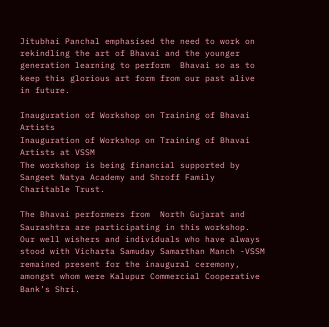Jitubhai Panchal emphasised the need to work on rekindling the art of Bhavai and the younger generation learning to perform  Bhavai so as to keep this glorious art form from our past alive in future.

Inauguration of Workshop on Training of Bhavai Artists
Inauguration of Workshop on Training of Bhavai Artists at VSSM
The workshop is being financial supported by Sangeet Natya Academy and Shroff Family Charitable Trust.

The Bhavai performers from  North Gujarat and Saurashtra are participating in this workshop. Our well wishers and individuals who have always stood with Vicharta Samuday Samarthan Manch -VSSM remained present for the inaugural ceremony, amongst whom were Kalupur Commercial Cooperative Bank’s Shri.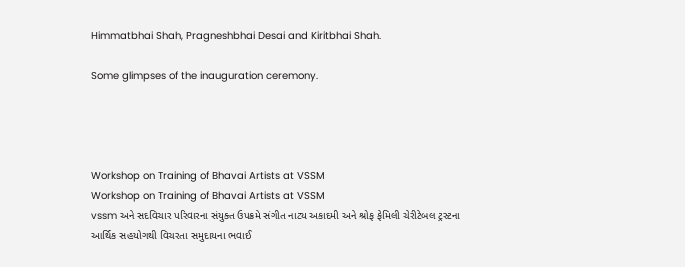Himmatbhai Shah, Pragneshbhai Desai and Kiritbhai Shah.

Some glimpses of the inauguration ceremony.




Workshop on Training of Bhavai Artists at VSSM
Workshop on Training of Bhavai Artists at VSSM
vssm અને સદવિચાર પરિવારના સંયુક્ત ઉપક્રમે સંગીત નાટ્ય અકાદમી અને શ્રોફ ફેમિલી ચેરીટેબલ ટ્રસ્ટના આર્થિક સહયોગથી વિચરતા સમુદાયના ભવાઈ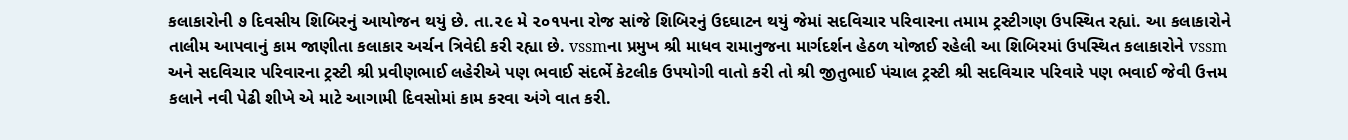કલાકારોની ૭ દિવસીય શિબિરનું આયોજન થયું છે. તા.૨૯ મે ૨૦૧૫ના રોજ સાંજે શિબિરનું ઉદઘાટન થયું જેમાં સદવિચાર પરિવારના તમામ ટ્રસ્ટીગણ ઉપસ્થિત રહ્યાં. આ કલાકારોને તાલીમ આપવાનું કામ જાણીતા કલાકાર અર્ચન ત્રિવેદી કરી રહ્યા છે. vssmના પ્રમુખ શ્રી માધવ રામાનુજના માર્ગદર્શન હેઠળ યોજાઈ રહેલી આ શિબિરમાં ઉપસ્થિત કલાકારોને vssm અને સદવિચાર પરિવારના ટ્રસ્ટી શ્રી પ્રવીણભાઈ લહેરીએ પણ ભવાઈ સંદર્ભે કેટલીક ઉપયોગી વાતો કરી તો શ્રી જીતુભાઈ પંચાલ ટ્રસ્ટી શ્રી સદવિચાર પરિવારે પણ ભવાઈ જેવી ઉત્તમ કલાને નવી પેઢી શીખે એ માટે આગામી દિવસોમાં કામ કરવા અંગે વાત કરી.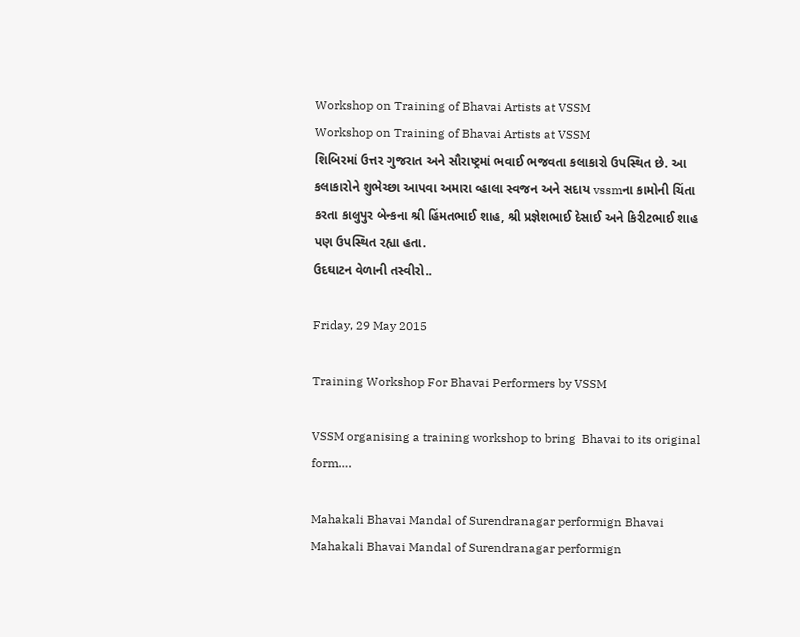Workshop on Training of Bhavai Artists at VSSM
Workshop on Training of Bhavai Artists at VSSM
શિબિરમાં ઉત્તર ગુજરાત અને સૌરાષ્ટ્રમાં ભવાઈ ભજવતા કલાકારો ઉપસ્થિત છે. આ કલાકારોને શુભેચ્છા આપવા અમારા વ્હાલા સ્વજન અને સદાય vssmના કામોની ચિંતા કરતા કાલુપુર બેન્કના શ્રી હિંમતભાઈ શાહ, શ્રી પ્રજ્ઞેશભાઈ દેસાઈ અને કિરીટભાઈ શાહ પણ ઉપસ્થિત રહ્યા હતા.
ઉદઘાટન વેળાની તસ્વીરો..

Friday, 29 May 2015

Training Workshop For Bhavai Performers by VSSM

VSSM organising a training workshop to bring  Bhavai to its original form….

Mahakali Bhavai Mandal of Surendranagar performign Bhavai
Mahakali Bhavai Mandal of Surendranagar performign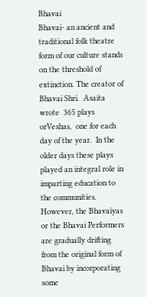Bhavai
Bhavai- an ancient and traditional folk theatre form of our culture stands on the threshold of extinction. The creator of Bhavai Shri.  Asaita  wrote  365 plays orVeshas,  one for each day of the year.  In the older days these plays played an integral role in imparting education to the communities. However, the Bhavaiyas or the Bhavai Performers are gradually drifting from the original form of Bhavai by incorporating some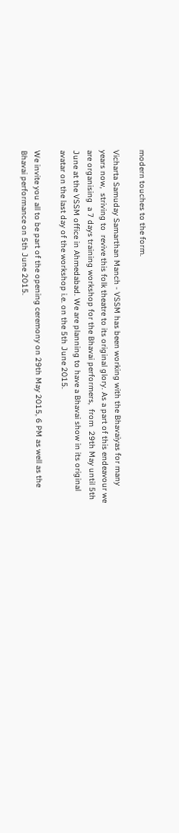modern touches to the form.

Vicharta Samuday Samarthan Manch - VSSM has been working with the Bhavaiyas for many years now,  striving to  revive this folk theatre to its original glory. As a part of this endeavour we are organising  a 7 days training workshop for the Bhavai performers,  from  29th May until 5th June at the VSSM office in Ahmedabad. We are planning to have a Bhavai show in its original avatar on the last day of the workshop i.e. on the 5th June 2015.

We invite you all to be part of the opening ceremony on 29th May 2015, 6 PM as well as the Bhavai performance on 5th June 2015.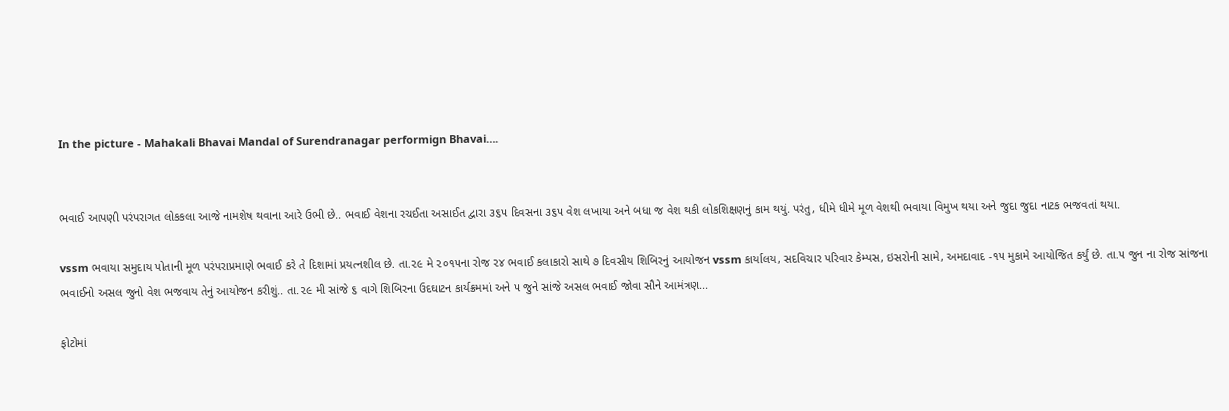In the picture - Mahakali Bhavai Mandal of Surendranagar performign Bhavai….


ભવાઈ આપણી પરંપરાગત લોકકલા આજે નામશેષ થવાના આરે ઉભી છે.. ભવાઈ વેશના રચઈતા અસાઈત દ્વારા ૩૬૫ દિવસના ૩૬૫ વેશ લખાયા અને બધા જ વેશ થકી લોકશિક્ષણનું કામ થયું. પરંતુ, ધીમે ધીમે મૂળ વેશથી ભવાયા વિમુખ થયા અને જુદા જુદા નાટક ભજવતાં થયા.

vssm ભવાયા સમુદાય પોતાની મૂળ પરંપરાપ્રમાણે ભવાઈ કરે તે દિશામાં પ્રયત્નશીલ છે. તા.૨૯ મે ૨૦૧૫ના રોજ ૨૪ ભવાઈ કલાકારો સાથે ૭ દિવસીય શિબિરનું આયોજન vssm કાર્યાલય, સદવિચાર પરિવાર કેમ્પસ, ઇસરોની સામે, અમદાવાદ -૧૫ મુકામે આયોજિત કર્યું છે. તા.૫ જુન ના રોજ સાંજના ભવાઈનો અસલ જુનો વેશ ભજવાય તેનું આયોજન કરીશું.. તા.૨૯ મી સાંજે ૬ વાગે શિબિરના ઉદઘાટન કાર્યક્રમમાં અને ૫ જુને સાંજે અસલ ભવાઈ જોવા સૌને આમંત્રણ...

ફોટોમાં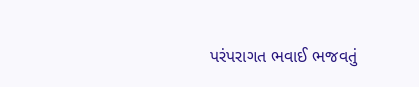પરંપરાગત ભવાઈ ભજવતું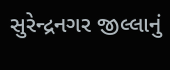સુરેન્દ્રનગર જીલ્લાનું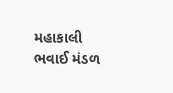મહાકાલી ભવાઈ મંડળ